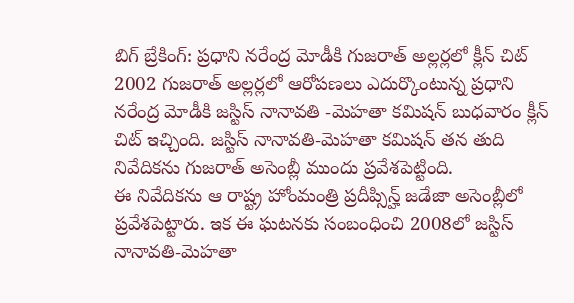బిగ్ బ్రేకింగ్: ప్రధాని నరేంద్ర మోడీకి గుజరాత్ అల్లర్లలో క్లీన్ చిట్
2002 గుజరాత్ అల్లర్లలో ఆరోపణలు ఎదుర్కొంటున్న ప్రధాని నరేంద్ర మోడీకి జస్టిస్ నానావతి -మెహతా కమిషన్ బుధవారం క్లీన్ చిట్ ఇచ్చింది. జస్టిస్ నానావతి-మెహతా కమిషన్ తన తుది నివేదికను గుజరాత్ అసెంబ్లీ ముందు ప్రవేశపెట్టింది.
ఈ నివేదికను ఆ రాష్ట్ర హోంమంత్రి ప్రదీప్సిన్హ్ జడేజా అసెంబ్లీలో ప్రవేశపెట్టారు. ఇక ఈ ఘటనకు సంబంధించి 2008లో జస్టిస్ నానావతి-మెహతా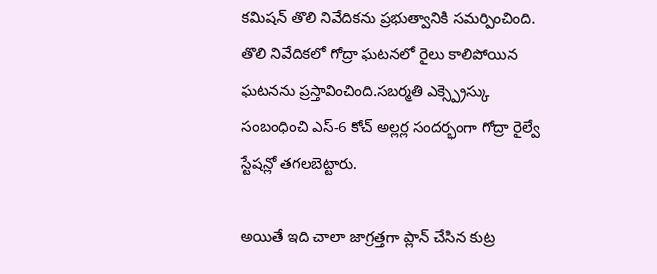కమిషన్ తొలి నివేదికను ప్రభుత్వానికి సమర్పించింది. తొలి నివేదికలో గోద్రా ఘటనలో రైలు కాలిపోయిన ఘటనను ప్రస్తావించింది.సబర్మతి ఎక్స్ప్రెస్కు సంబంధించి ఎస్-6 కోచ్ అల్లర్ల సందర్భంగా గోద్రా రైల్వే స్టేషన్లో తగలబెట్టారు.

అయితే ఇది చాలా జాగ్రత్తగా ప్లాన్ చేసిన కుట్ర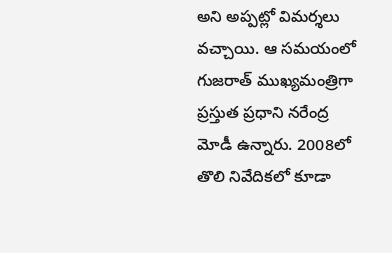అని అప్పట్లో విమర్శలు వచ్చాయి. ఆ సమయంలో గుజరాత్ ముఖ్యమంత్రిగా ప్రస్తుత ప్రధాని నరేంద్ర మోడీ ఉన్నారు. 2008లో తొలి నివేదికలో కూడా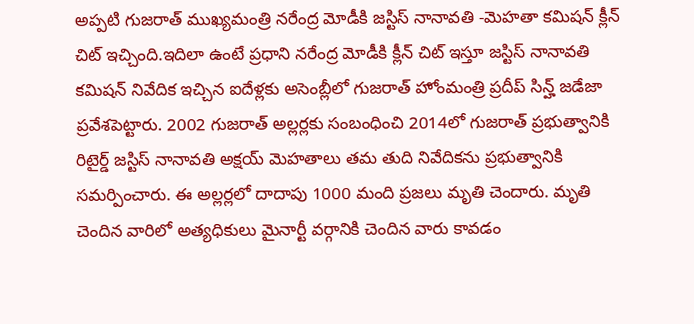అప్పటి గుజరాత్ ముఖ్యమంత్రి నరేంద్ర మోడీకి జస్టిస్ నానావతి -మెహతా కమిషన్ క్లీన్ చిట్ ఇచ్చింది.ఇదిలా ఉంటే ప్రధాని నరేంద్ర మోడీకి క్లీన్ చిట్ ఇస్తూ జస్టిస్ నానావతి కమిషన్ నివేదిక ఇచ్చిన ఐదేళ్లకు అసెంబ్లీలో గుజరాత్ హోంమంత్రి ప్రదీప్ సిన్హ్ జడేజా ప్రవేశపెట్టారు. 2002 గుజరాత్ అల్లర్లకు సంబంధించి 2014లో గుజరాత్ ప్రభుత్వానికి రిటైర్డ్ జస్టిస్ నానావతి అక్షయ్ మెహతాలు తమ తుది నివేదికను ప్రభుత్వానికి సమర్పించారు. ఈ అల్లర్లలో దాదాపు 1000 మంది ప్రజలు మృతి చెందారు. మృతి చెందిన వారిలో అత్యధికులు మైనార్టీ వర్గానికి చెందిన వారు కావడం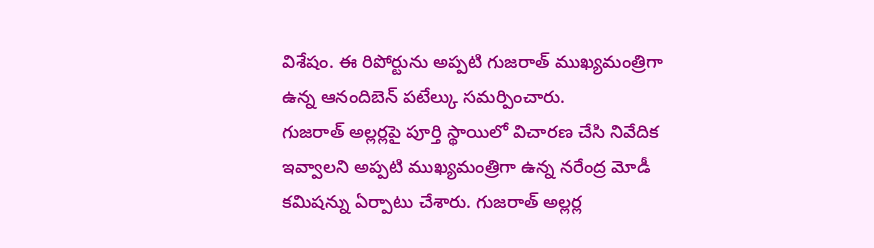విశేషం. ఈ రిపోర్టును అప్పటి గుజరాత్ ముఖ్యమంత్రిగా ఉన్న ఆనందిబెన్ పటేల్కు సమర్పించారు.
గుజరాత్ అల్లర్లపై పూర్తి స్థాయిలో విచారణ చేసి నివేదిక ఇవ్వాలని అప్పటి ముఖ్యమంత్రిగా ఉన్న నరేంద్ర మోడీ కమిషన్ను ఏర్పాటు చేశారు. గుజరాత్ అల్లర్ల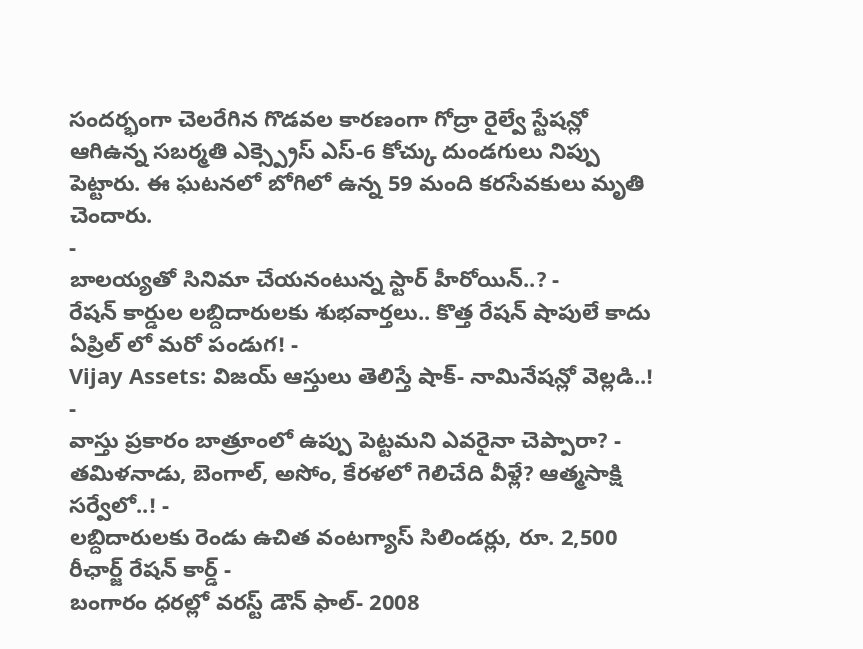సందర్భంగా చెలరేగిన గొడవల కారణంగా గోద్రా రైల్వే స్టేషన్లో ఆగిఉన్న సబర్మతి ఎక్స్ప్రెస్ ఎస్-6 కోచ్కు దుండగులు నిప్పు పెట్టారు. ఈ ఘటనలో బోగిలో ఉన్న 59 మంది కరసేవకులు మృతి చెందారు.
-
బాలయ్యతో సినిమా చేయనంటున్న స్టార్ హీరోయిన్..? -
రేషన్ కార్డుల లబ్దిదారులకు శుభవార్తలు.. కొత్త రేషన్ షాపులే కాదు ఏప్రిల్ లో మరో పండుగ! -
Vijay Assets: విజయ్ ఆస్తులు తెలిస్తే షాక్- నామినేషన్లో వెల్లడి..! -
వాస్తు ప్రకారం బాత్రూంలో ఉప్పు పెట్టమని ఎవరైనా చెప్పారా? -
తమిళనాడు, బెంగాల్, అసోం, కేరళలో గెలిచేది వీళ్లే? ఆత్మసాక్షి సర్వేలో..! -
లబ్దిదారులకు రెండు ఉచిత వంటగ్యాస్ సిలిండర్లు, రూ. 2,500 రీఛార్జ్ రేషన్ కార్డ్ -
బంగారం ధరల్లో వరస్ట్ డౌన్ ఫాల్- 2008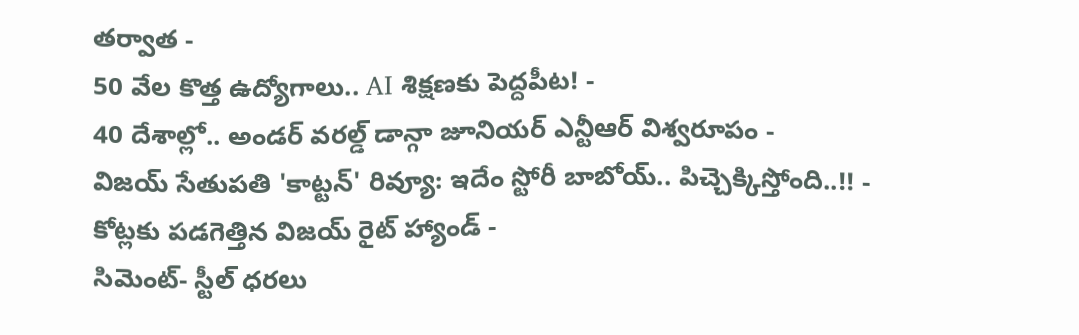తర్వాత -
50 వేల కొత్త ఉద్యోగాలు.. AI శిక్షణకు పెద్దపీట! -
40 దేశాల్లో.. అండర్ వరల్డ్ డాన్గా జూనియర్ ఎన్టీఆర్ విశ్వరూపం -
విజయ్ సేతుపతి 'కాట్టన్' రివ్యూ: ఇదేం స్టోరీ బాబోయ్.. పిచ్చెక్కిస్తోంది..!! -
కోట్లకు పడగెత్తిన విజయ్ రైట్ హ్యాండ్ -
సిమెంట్- స్టీల్ ధరలు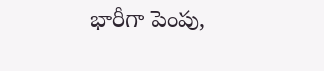భారీగా పెంపు,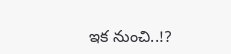ఇక నుంచి..!?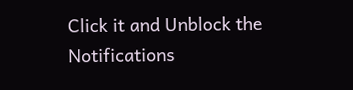Click it and Unblock the Notifications